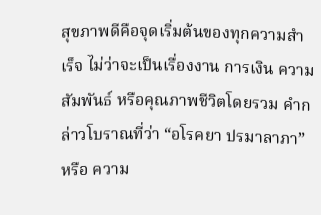สุขภาพดีคือจุดเริ่มต้นของทุกความสำเร็จ ไม่ว่าจะเป็นเรื่องงาน การเงิน ความสัมพันธ์ หรือคุณภาพชีวิตโดยรวม คำกล่าวโบราณที่ว่า “อโรคยา ปรมาลาภา” หรือ ความ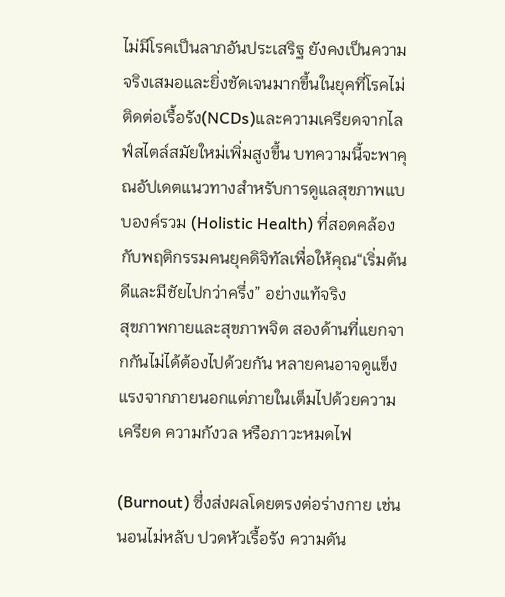ไม่มีโรคเป็นลาภอันประเสริฐ ยังคงเป็นความจริงเสมอและยิ่งชัดเจนมากขึ้นในยุคที่โรคไม่ติดต่อเรื้อรัง(NCDs)และความเครียดจากไลฟ์สไตล์สมัยใหม่เพิ่มสูงขึ้น บทความนี้จะพาคุณอัปเดตแนวทางสำหรับการดูแลสุขภาพแบบองค์รวม (Holistic Health) ที่สอดคล้องกับพฤติกรรมคนยุคดิจิทัลเพื่อให้คุณ“เริ่มต้นดีและมีชัยไปกว่าครึ่ง” อย่างแท้จริง
สุขภาพกายและสุขภาพจิต สองด้านที่แยกจากกันไม่ได้ต้องไปด้วยกัน หลายคนอาจดูแข็งแรงจากภายนอกแต่ภายในเต็มไปด้วยความเครียด ความกังวล หรือภาวะหมดไฟ

(Burnout) ซึ่งส่งผลโดยตรงต่อร่างกาย เช่น นอนไม่หลับ ปวดหัวเรื้อรัง ความดัน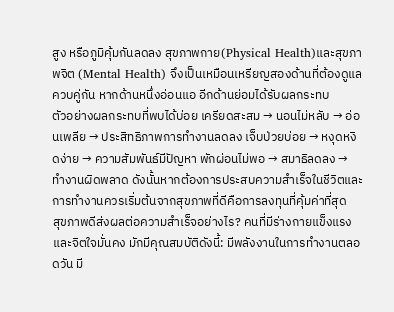สูง หรือภูมิคุ้มกันลดลง สุขภาพกาย(Physical Health)และสุขภาพจิต (Mental Health) จึงเป็นเหมือนเหรียญสองด้านที่ต้องดูแลควบคู่กัน หากด้านหนึ่งอ่อนแอ อีกด้านย่อมได้รับผลกระทบ
ตัวอย่างผลกระทบที่พบได้บ่อย เครียดสะสม → นอนไม่หลับ → อ่อนเพลีย → ประสิทธิภาพการทำงานลดลง เจ็บป่วยบ่อย → หงุดหงิดง่าย → ความสัมพันธ์มีปัญหา พักผ่อนไม่พอ → สมาธิลดลง → ทำงานผิดพลาด ดังนั้นหากต้องการประสบความสำเร็จในชีวิตและการทำงานควรเริ่มต้นจากสุขภาพที่ดีคือการลงทุนที่คุ้มค่าที่สุด
สุขภาพดีส่งผลต่อความสำเร็จอย่างไร? คนที่มีร่างกายแข็งแรงและจิตใจมั่นคง มักมีคุณสมบัติดังนี้: มีพลังงานในการทำงานตลอดวัน มี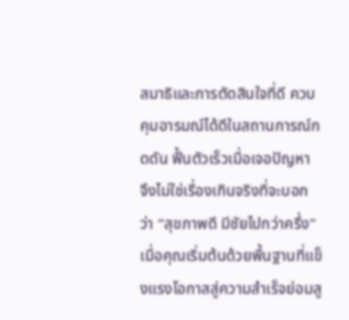สมาธิและการตัดสินใจที่ดี ควบคุมอารมณ์ได้ดีในสถานการณ์กดดัน ฟื้นตัวเร็วเมื่อเจอปัญหา จึงไม่ใช่เรื่องเกินจริงที่จะบอกว่า “สุขภาพดี มีชัยไปกว่าครึ่ง” เมื่อคุณเริ่มต้นด้วยพื้นฐานที่แข็งแรงโอกาสสู่ความสำเร็จย่อมสู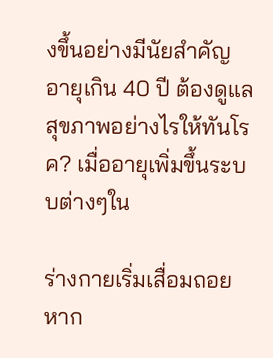งขึ้นอย่างมีนัยสำคัญ
อายุเกิน 40 ปี ต้องดูแลสุขภาพอย่างไรให้ทันโรค? เมื่ออายุเพิ่มขึ้นระบบต่างๆใน

ร่างกายเริ่มเสื่อมถอยหาก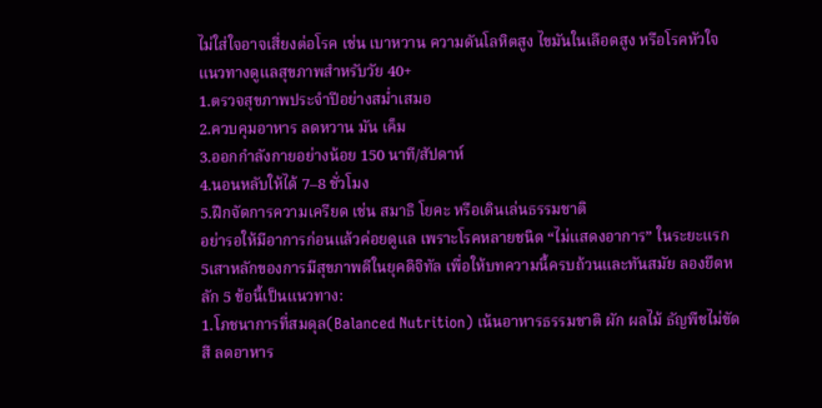ไม่ใส่ใจอาจเสี่ยงต่อโรค เช่น เบาหวาน ความดันโลหิตสูง ไขมันในเลือดสูง หรือโรคหัวใจ
แนวทางดูแลสุขภาพสำหรับวัย 40+
1.ตรวจสุขภาพประจำปีอย่างสม่ำเสมอ
2.ควบคุมอาหาร ลดหวาน มัน เค็ม
3.ออกกำลังกายอย่างน้อย 150 นาที/สัปดาห์
4.นอนหลับให้ได้ 7–8 ชั่วโมง
5.ฝึกจัดการความเครียด เช่น สมาธิ โยคะ หรือเดินเล่นธรรมชาติ
อย่ารอให้มีอาการก่อนแล้วค่อยดูแล เพราะโรคหลายชนิด “ไม่แสดงอาการ” ในระยะแรก
5เสาหลักของการมีสุขภาพดีในยุคดิจิทัล เพื่อให้บทความนี้ครบถ้วนและทันสมัย ลองยึดหลัก 5 ข้อนี้เป็นแนวทาง:
1.โภชนาการที่สมดุล(Balanced Nutrition) เน้นอาหารธรรมชาติ ผัก ผลไม้ ธัญพืชไม่ขัดสี ลดอาหาร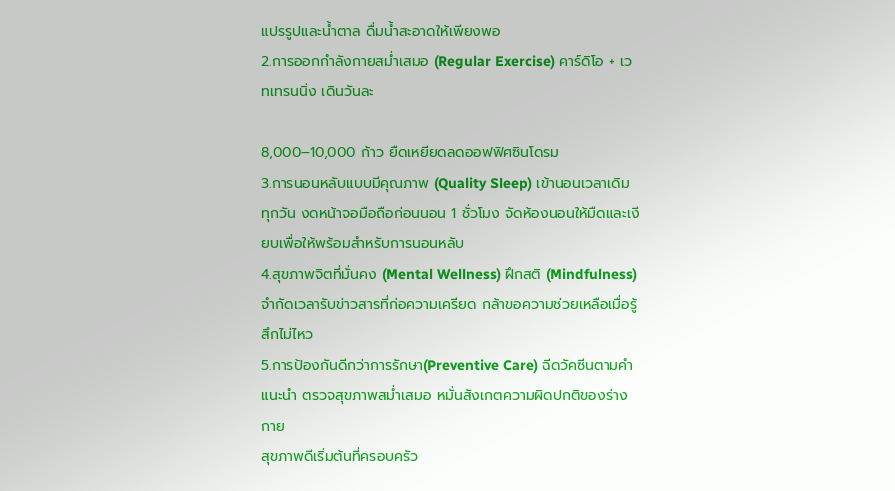แปรรูปและน้ำตาล ดื่มน้ำสะอาดให้เพียงพอ
2.การออกกำลังกายสม่ำเสมอ (Regular Exercise) คาร์ดิโอ + เวทเทรนนิ่ง เดินวันละ

8,000–10,000 ก้าว ยืดเหยียดลดออฟฟิศซินโดรม
3.การนอนหลับแบบมีคุณภาพ (Quality Sleep) เข้านอนเวลาเดิมทุกวัน งดหน้าจอมือถือก่อนนอน 1 ชั่วโมง จัดห้องนอนให้มืดและเงียบเพื่อให้พร้อมสำหรับการนอนหลับ
4.สุขภาพจิตที่มั่นคง (Mental Wellness) ฝึกสติ (Mindfulness) จำกัดเวลารับข่าวสารที่ก่อความเครียด กล้าขอความช่วยเหลือเมื่อรู้สึกไม่ไหว
5.การป้องกันดีกว่าการรักษา(Preventive Care) ฉีดวัคซีนตามคำแนะนำ ตรวจสุขภาพสม่ำเสมอ หมั่นสังเกตความผิดปกติของร่างกาย
สุขภาพดีเริ่มต้นที่ครอบครัว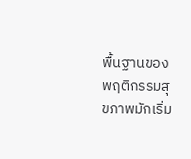พื้นฐานของพฤติกรรมสุขภาพมักเริ่ม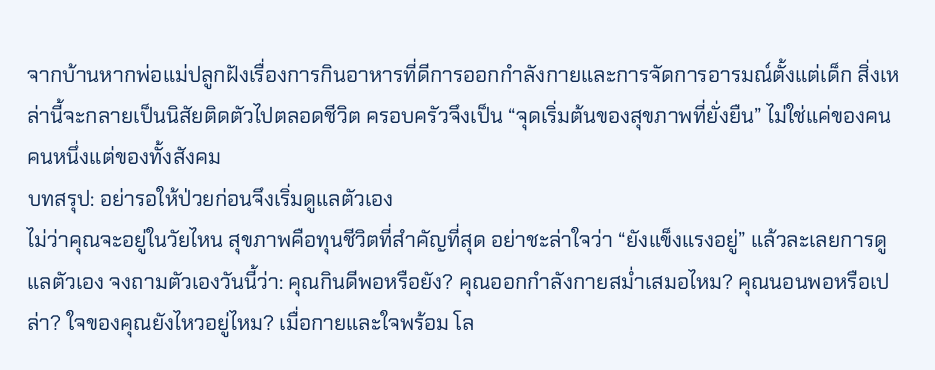จากบ้านหากพ่อแม่ปลูกฝังเรื่องการกินอาหารที่ดีการออกกำลังกายและการจัดการอารมณ์ตั้งแต่เด็ก สิ่งเหล่านี้จะกลายเป็นนิสัยติดตัวไปตลอดชีวิต ครอบครัวจึงเป็น “จุดเริ่มต้นของสุขภาพที่ยั่งยืน” ไม่ใช่แค่ของคนคนหนึ่งแต่ของทั้งสังคม
บทสรุป: อย่ารอให้ป่วยก่อนจึงเริ่มดูแลตัวเอง
ไม่ว่าคุณจะอยู่ในวัยไหน สุขภาพคือทุนชีวิตที่สำคัญที่สุด อย่าชะล่าใจว่า “ยังแข็งแรงอยู่” แล้วละเลยการดูแลตัวเอง จงถามตัวเองวันนี้ว่า: คุณกินดีพอหรือยัง? คุณออกกำลังกายสม่ำเสมอไหม? คุณนอนพอหรือเปล่า? ใจของคุณยังไหวอยู่ไหม? เมื่อกายและใจพร้อม โล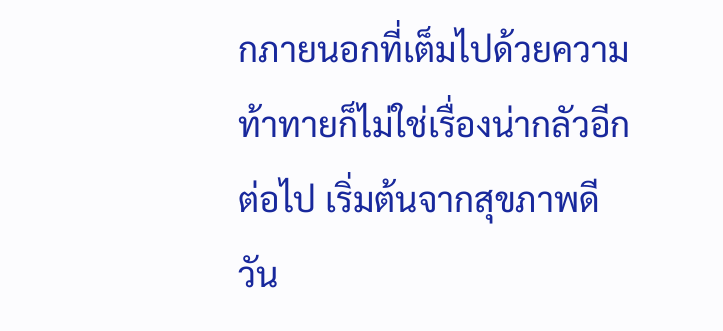กภายนอกที่เต็มไปด้วยความท้าทายก็ไม่ใช่เรื่องน่ากลัวอีกต่อไป เริ่มต้นจากสุขภาพดีวัน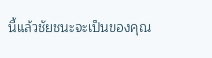นี้แล้วชัยชนะจะเป็นของคุณ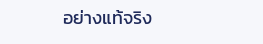อย่างแท้จริง